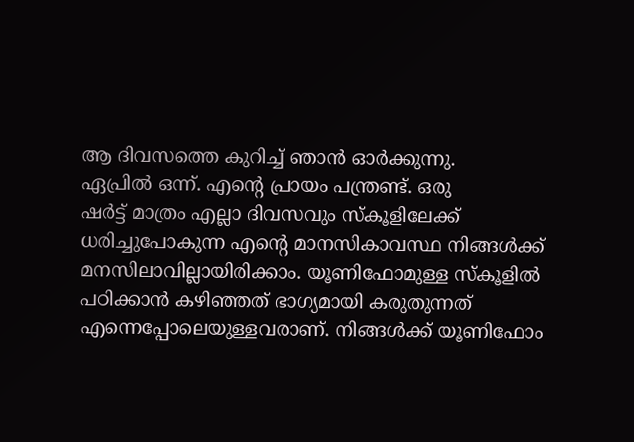ആ ദിവസത്തെ കുറിച്ച് ഞാൻ ഓർക്കുന്നു.
ഏപ്രിൽ ഒന്ന്. എന്റെ പ്രായം പന്ത്രണ്ട്. ഒരു
ഷർട്ട് മാത്രം എല്ലാ ദിവസവും സ്കൂളിലേക്ക് ധരിച്ചുപോകുന്ന എന്റെ മാനസികാവസ്ഥ നിങ്ങൾക്ക്
മനസിലാവില്ലായിരിക്കാം. യൂണിഫോമുള്ള സ്കൂളിൽ പഠിക്കാൻ കഴിഞ്ഞത് ഭാഗ്യമായി കരുതുന്നത്
എന്നെപ്പോലെയുള്ളവരാണ്. നിങ്ങൾക്ക് യൂണിഫോം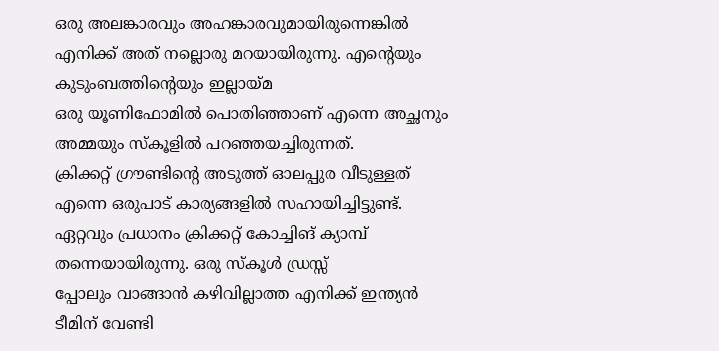ഒരു അലങ്കാരവും അഹങ്കാരവുമായിരുന്നെങ്കിൽ
എനിക്ക് അത് നല്ലൊരു മറയായിരുന്നു. എന്റെയും കുടുംബത്തിന്റെയും ഇല്ലായ്മ
ഒരു യൂണിഫോമിൽ പൊതിഞ്ഞാണ് എന്നെ അച്ഛനും അമ്മയും സ്കൂളിൽ പറഞ്ഞയച്ചിരുന്നത്.
ക്രിക്കറ്റ് ഗ്രൗണ്ടിന്റെ അടുത്ത് ഓലപ്പുര വീടുള്ളത് എന്നെ ഒരുപാട് കാര്യങ്ങളിൽ സഹായിച്ചിട്ടുണ്ട്.
ഏറ്റവും പ്രധാനം ക്രിക്കറ്റ് കോച്ചിങ് ക്യാമ്പ് തന്നെയായിരുന്നു. ഒരു സ്കൂൾ ഡ്രസ്സ്
പ്പോലും വാങ്ങാൻ കഴിവില്ലാത്ത എനിക്ക് ഇന്ത്യൻ ടീമിന് വേണ്ടി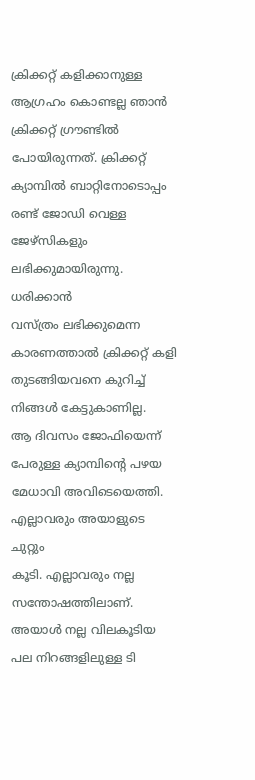ക്രിക്കറ്റ് കളിക്കാനുള്ള ആഗ്രഹം കൊണ്ടല്ല ഞാൻ ക്രിക്കറ്റ് ഗ്രൗണ്ടിൽ
പോയിരുന്നത്. ക്രിക്കറ്റ് ക്യാമ്പിൽ ബാറ്റിനോടൊപ്പം രണ്ട് ജോഡി വെള്ള ജേഴ്സികളും ലഭിക്കുമായിരുന്നു. ധരിക്കാൻ
വസ്ത്രം ലഭിക്കുമെന്ന കാരണത്താൽ ക്രിക്കറ്റ് കളി തുടങ്ങിയവനെ കുറിച്ച് നിങ്ങൾ കേട്ടുകാണില്ല.
ആ ദിവസം ജോഫിയെന്ന് പേരുള്ള ക്യാമ്പിന്റെ പഴയ
മേധാവി അവിടെയെത്തി. എല്ലാവരും അയാളുടെ ചുറ്റും
കൂടി. എല്ലാവരും നല്ല സന്തോഷത്തിലാണ്. അയാൾ നല്ല വിലകൂടിയ പല നിറങ്ങളിലുള്ള ടി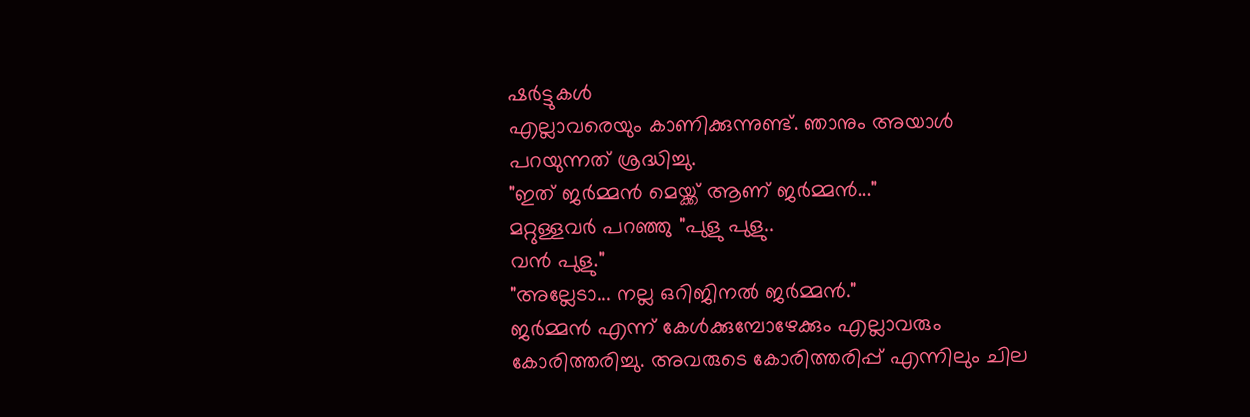ഷർട്ടുകൾ
എല്ലാവരെയും കാണിക്കുന്നുണ്ട്. ഞാനും അയാൾ
പറയുന്നത് ശ്രദ്ധിച്ചു.
"ഇത് ജർമ്മൻ മെയ്ക്ക് ആണ് ജർമ്മൻ..."
മറ്റുള്ളവർ പറഞ്ഞു "പുളു പുളു..
വൻ പുളു."
"അല്ലേടാ... നല്ല ഒറിജിനൽ ജർമ്മൻ."
ജർമ്മൻ എന്ന് കേൾക്കുമ്പോഴേക്കും എല്ലാവരും
കോരിത്തരിച്ചു. അവരുടെ കോരിത്തരിപ്പ് എന്നിലും ചില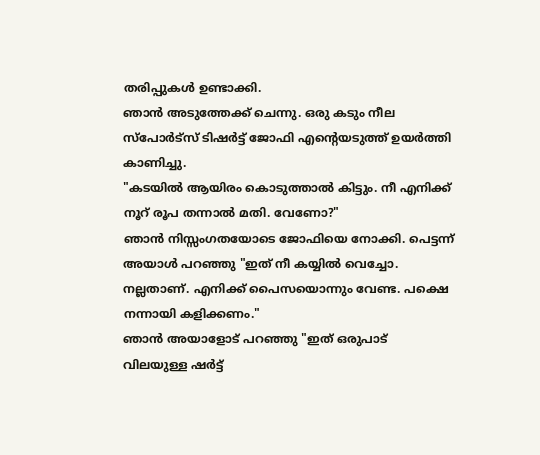തരിപ്പുകൾ ഉണ്ടാക്കി.
ഞാൻ അടുത്തേക്ക് ചെന്നു. ഒരു കടും നീല
സ്പോർട്സ് ടിഷർട്ട് ജോഫി എന്റെയടുത്ത് ഉയർത്തി കാണിച്ചു.
"കടയിൽ ആയിരം കൊടുത്താൽ കിട്ടും. നീ എനിക്ക് നൂറ് രൂപ തന്നാൽ മതി. വേണോ?"
ഞാൻ നിസ്സംഗതയോടെ ജോഫിയെ നോക്കി. പെട്ടന്ന്
അയാൾ പറഞ്ഞു "ഇത് നീ കയ്യിൽ വെച്ചോ. നല്ലതാണ്. എനിക്ക് പൈസയൊന്നും വേണ്ട. പക്ഷെ
നന്നായി കളിക്കണം."
ഞാൻ അയാളോട് പറഞ്ഞു "ഇത് ഒരുപാട്
വിലയുള്ള ഷർട്ട്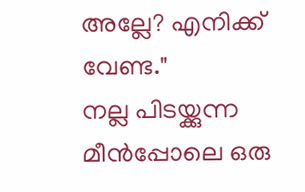അല്ലേ? എനിക്ക് വേണ്ട."
നല്ല പിടയ്ക്കുന്ന മീൻപ്പോലെ ഒരു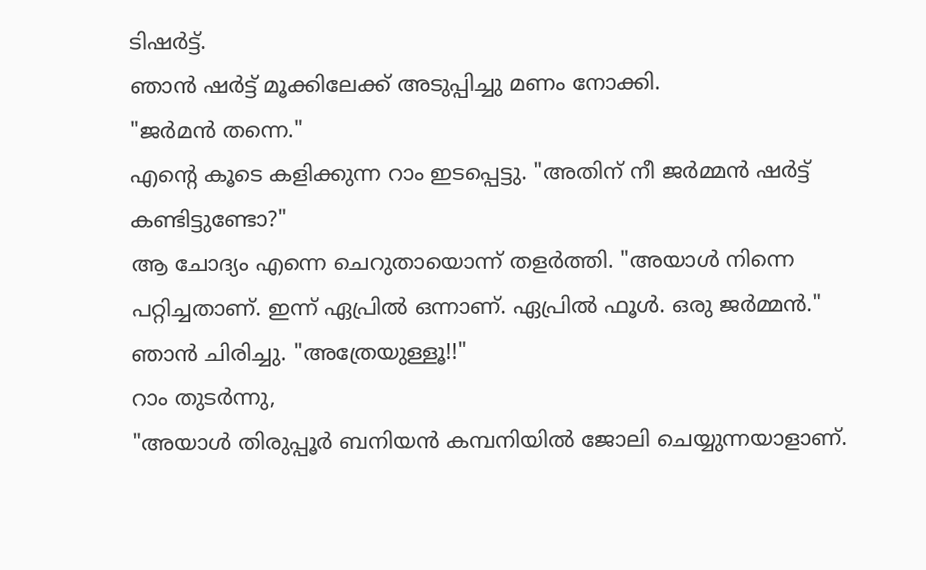ടിഷർട്ട്.
ഞാൻ ഷർട്ട് മൂക്കിലേക്ക് അടുപ്പിച്ചു മണം നോക്കി.
"ജർമൻ തന്നെ."
എന്റെ കൂടെ കളിക്കുന്ന റാം ഇടപ്പെട്ടു. "അതിന് നീ ജർമ്മൻ ഷർട്ട് കണ്ടിട്ടുണ്ടോ?"
ആ ചോദ്യം എന്നെ ചെറുതായൊന്ന് തളർത്തി. "അയാൾ നിന്നെ പറ്റിച്ചതാണ്. ഇന്ന് ഏപ്രിൽ ഒന്നാണ്. ഏപ്രിൽ ഫൂൾ. ഒരു ജർമ്മൻ."
ഞാൻ ചിരിച്ചു. "അത്രേയുള്ളൂ!!"
റാം തുടർന്നു,
"അയാൾ തിരുപ്പൂർ ബനിയൻ കമ്പനിയിൽ ജോലി ചെയ്യുന്നയാളാണ്.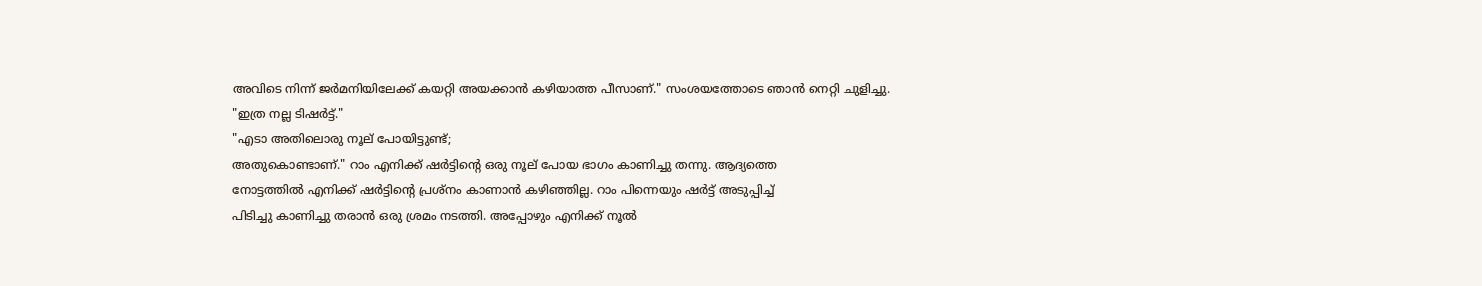അവിടെ നിന്ന് ജർമനിയിലേക്ക് കയറ്റി അയക്കാൻ കഴിയാത്ത പീസാണ്." സംശയത്തോടെ ഞാൻ നെറ്റി ചുളിച്ചു.
"ഇത്ര നല്ല ടിഷർട്ട്."
"എടാ അതിലൊരു നൂല് പോയിട്ടുണ്ട്;
അതുകൊണ്ടാണ്." റാം എനിക്ക് ഷർട്ടിന്റെ ഒരു നൂല് പോയ ഭാഗം കാണിച്ചു തന്നു. ആദ്യത്തെ
നോട്ടത്തിൽ എനിക്ക് ഷർട്ടിന്റെ പ്രശ്നം കാണാൻ കഴിഞ്ഞില്ല. റാം പിന്നെയും ഷർട്ട് അടുപ്പിച്ച്
പിടിച്ചു കാണിച്ചു തരാൻ ഒരു ശ്രമം നടത്തി. അപ്പോഴും എനിക്ക് നൂൽ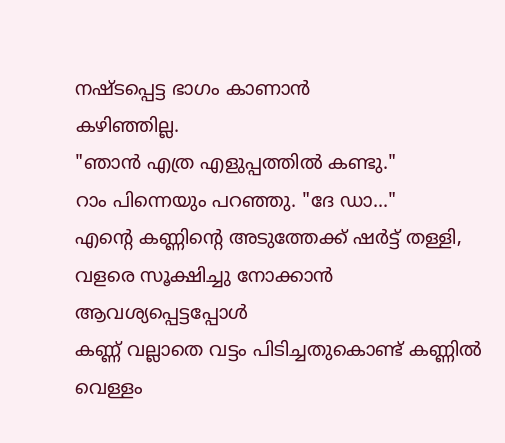നഷ്ടപ്പെട്ട ഭാഗം കാണാൻ
കഴിഞ്ഞില്ല.
"ഞാൻ എത്ര എളുപ്പത്തിൽ കണ്ടു."
റാം പിന്നെയും പറഞ്ഞു. "ദേ ഡാ..."
എന്റെ കണ്ണിന്റെ അടുത്തേക്ക് ഷർട്ട് തള്ളി, വളരെ സൂക്ഷിച്ചു നോക്കാൻ ആവശ്യപ്പെട്ടപ്പോൾ
കണ്ണ് വല്ലാതെ വട്ടം പിടിച്ചതുകൊണ്ട് കണ്ണിൽ വെള്ളം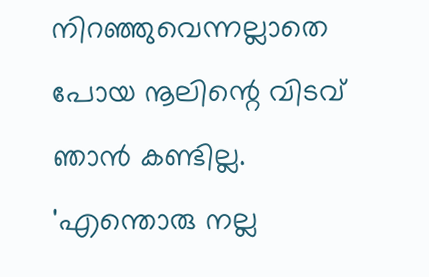നിറഞ്ഞുവെന്നല്ലാതെ പോയ നൂലിന്റെ വിടവ് ഞാൻ കണ്ടില്ല. 'എന്തൊരു നല്ല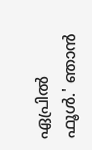ഏപ്രിൽ ഫൂൾ.' ഞാൻ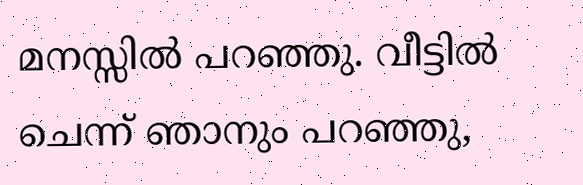മനസ്സിൽ പറഞ്ഞു. വീട്ടിൽ ചെന്ന് ഞാനും പറഞ്ഞു,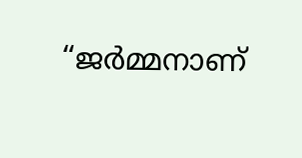“ജർമ്മനാണ്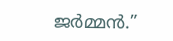ജർമ്മൻ.”